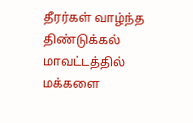தீரர்கள் வாழ்ந்த திண்டுக்கல் மாவட்டத்தில் மக்களை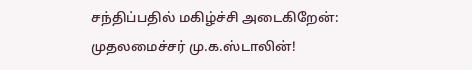சந்திப்பதில் மகிழ்ச்சி அடைகிறேன்: முதலமைச்சர் மு.க.ஸ்டாலின்!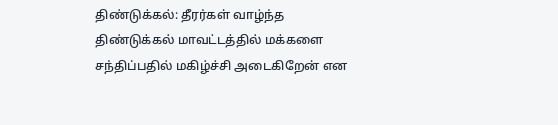திண்டுக்கல்: தீரர்கள் வாழ்ந்த திண்டுக்கல் மாவட்டத்தில் மக்களை சந்திப்பதில் மகிழ்ச்சி அடைகிறேன் என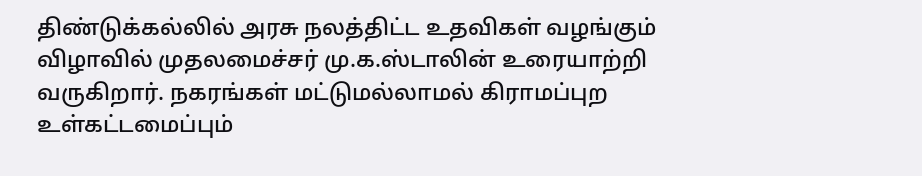திண்டுக்கல்லில் அரசு நலத்திட்ட உதவிகள் வழங்கும் விழாவில் முதலமைச்சர் மு.க.ஸ்டாலின் உரையாற்றி வருகிறார். நகரங்கள் மட்டுமல்லாமல் கிராமப்புற உள்கட்டமைப்பும்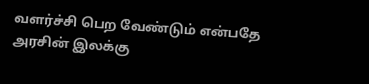வளர்ச்சி பெற வேண்டும் என்பதே அரசின் இலக்கு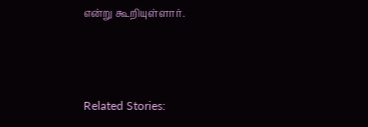என்று கூறியுள்ளார்.



Related Stories: